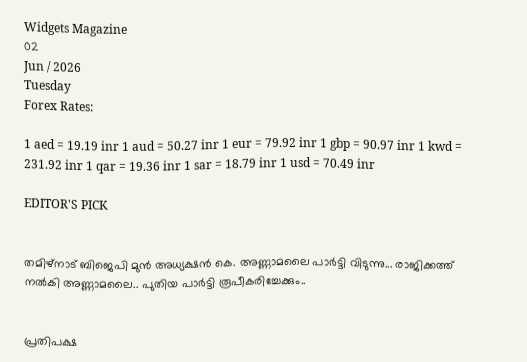Widgets Magazine
02
Jun / 2026
Tuesday
Forex Rates:

1 aed = 19.19 inr 1 aud = 50.27 inr 1 eur = 79.92 inr 1 gbp = 90.97 inr 1 kwd = 231.92 inr 1 qar = 19.36 inr 1 sar = 18.79 inr 1 usd = 70.49 inr

EDITOR'S PICK


തമിഴ്നാട് ബിജെപി മുൻ അധ്യക്ഷൻ കെ. അണ്ണാമലൈ പാർട്ടി വിടുന്നു... രാജിക്കത്ത് നൽകി അണ്ണാമലൈ.. പുതിയ പാർട്ടി രൂപീകരിച്ചേക്കും..


പ്രതിപക്ഷ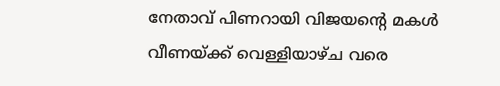നേതാവ് പിണറായി വിജയന്‍റെ മകള്‍ വീണയ്ക്ക് വെള്ളിയാഴ്ച വരെ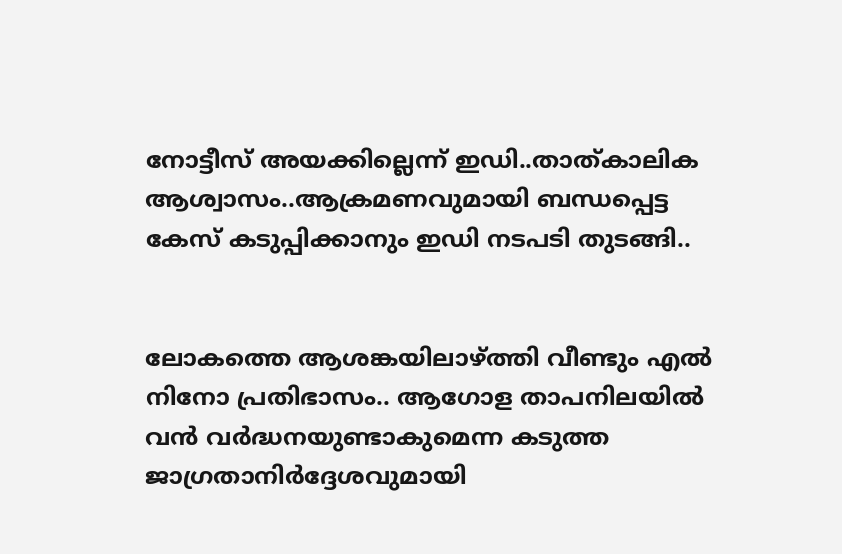നോട്ടീസ് അയക്കില്ലെന്ന് ഇഡി..താത്കാലിക ആശ്വാസം..ആക്രമണവുമായി ബന്ധപ്പെട്ട കേസ് കടുപ്പിക്കാനും ഇഡി നടപടി തുടങ്ങി..


ലോകത്തെ ആശങ്കയിലാഴ്ത്തി വീണ്ടും എൽ നിനോ പ്രതിഭാസം.. ആഗോള താപനിലയിൽ വൻ വർദ്ധനയുണ്ടാകുമെന്ന കടുത്ത ജാഗ്രതാനിർദ്ദേശവുമായി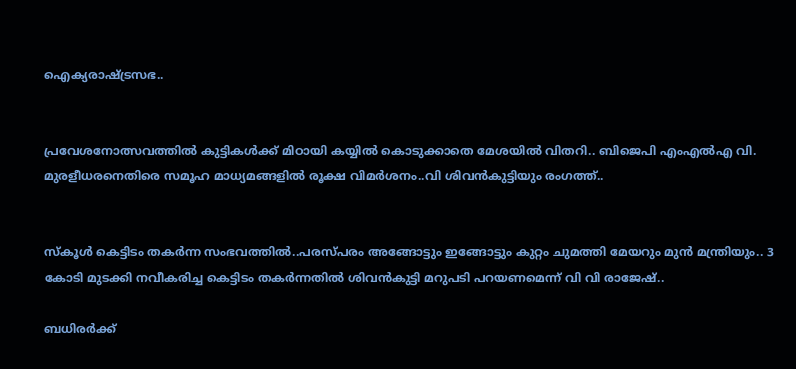ഐക്യരാഷ്ട്രസഭ..


പ്രവേശനോത്സവത്തിൽ കുട്ടികൾക്ക് മിഠായി കയ്യിൽ കൊടുക്കാതെ മേശയിൽ വിതറി.. ബിജെപി എംഎൽഎ വി. മുരളീധരനെതിരെ സമൂഹ മാധ്യമങ്ങളിൽ രൂക്ഷ വിമർശനം..വി ശിവൻകുട്ടിയും രംഗത്ത്..


സ്‌കൂള്‍ കെട്ടിടം തകര്‍ന്ന സംഭവത്തില്‍..പരസ്പരം അങ്ങോട്ടും ഇങ്ങോട്ടും കുറ്റം ചുമത്തി മേയറും മുൻ മന്ത്രിയും.. 3 കോടി മുടക്കി നവീകരിച്ച കെട്ടിടം തകർന്നതിൽ ശിവൻകുട്ടി മറുപടി പറയണമെന്ന് വി വി രാജേഷ്..

ബധിരര്‍ക്ക്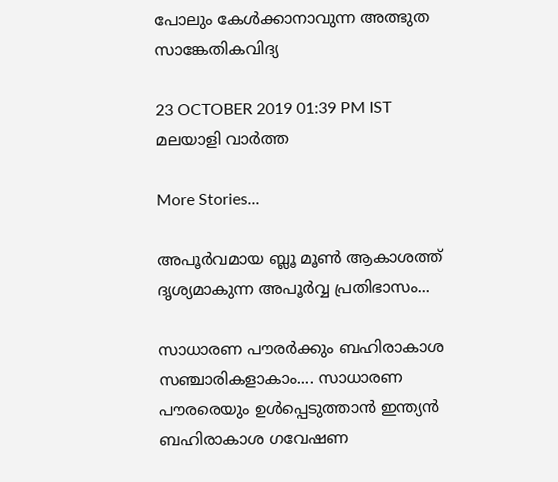പോലും കേള്‍ക്കാനാവുന്ന അത്ഭുത സാങ്കേതികവിദ്യ

23 OCTOBER 2019 01:39 PM IST
മലയാളി വാര്‍ത്ത

More Stories...

അപൂർവമായ ബ്ലൂ മൂൺ ആകാശത്ത് ദൃശ്യമാകുന്ന അപൂർവ്വ പ്രതിഭാസം...

സാധാരണ പൗരർക്കും ബഹിരാകാശ സഞ്ചാരികളാകാം.... സാധാരണ പൗരരെയും ഉൾപ്പെടുത്താൻ ഇന്ത്യൻ ബഹിരാകാശ ഗവേഷണ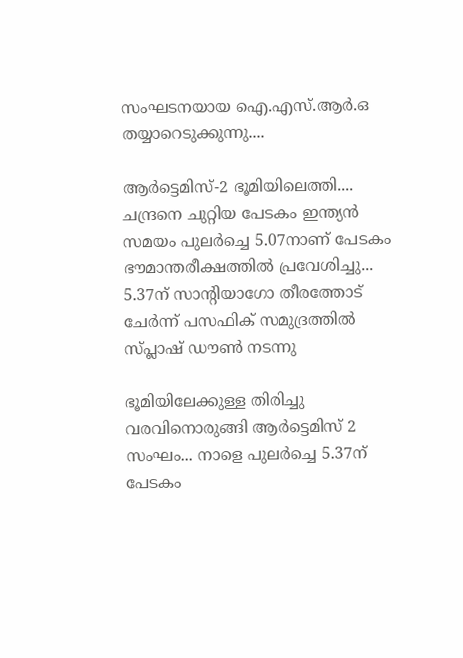സംഘടനയായ ഐ.എസ്.ആർ.ഒ തയ്യാറെടുക്കുന്നു....

ആർട്ടെമിസ്-2 ഭൂമിയിലെത്തി.... ചന്ദ്രനെ ചുറ്റിയ പേടകം ഇന്ത്യന്‍ സമയം പുലർച്ചെ 5.07നാണ് പേടകം ഭൗമാന്തരീക്ഷത്തിൽ പ്രവേശിച്ചു... 5.37ന് സാന്റിയാഗോ തീരത്തോട് ചേർന്ന് പസഫിക് സമുദ്രത്തില്‍ സ്പ്ലാഷ് ഡൗണ്‍ നടന്നു

ഭൂമിയിലേക്കുള്ള തിരിച്ചു വരവിനൊരുങ്ങി ആർട്ടെമിസ് 2 സംഘം... നാളെ പുലർച്ചെ 5.37ന് പേടകം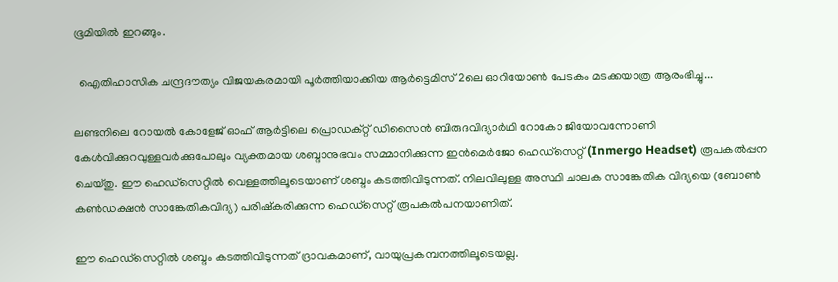ഭൂമിയിൽ ഇറങ്ങും.

  ഐതിഹാസിക ചന്ദ്രദൗത്യം വിജയകരമായി പൂർത്തിയാക്കിയ ആർട്ടെമിസ് 2ലെ ഓറിയോൺ പേടകം മടക്കയാത്ര ആരംഭിച്ചു...

ലണ്ടനിലെ റോയല്‍ കോളേജ് ഓഫ് ആര്‍ട്ടിലെ പ്രൊഡക്റ്റ് ഡിസൈന്‍ ബിരുദവിദ്യാര്‍ഥി റോകോ ജിയോവന്നോണി കേള്‍വിക്കുറവുള്ളവര്‍ക്കുപോലും വ്യക്തമായ ശബ്ദാനുഭവം സമ്മാനിക്കുന്ന ഇന്‍മെര്‍ജോ ഹെഡ്സെറ്റ് (Inmergo Headset) രൂപകല്‍പ്പന ചെയ്തു. ഈ ഹെഡ്സെറ്റില്‍ വെള്ളത്തിലൂടെയാണ് ശബ്ദം കടത്തിവിടുന്നത്. നിലവിലുള്ള അസ്ഥി ചാലക സാങ്കേതിക വിദ്യയെ (ബോണ്‍ കണ്‍ഡക്ഷന്‍ സാങ്കേതികവിദ്യ) പരിഷ്‌കരിക്കുന്ന ഹെഡ്സെറ്റ് രൂപകല്‍പനയാണിത്.

ഈ ഹെഡ്‌സെറ്റില്‍ ശബ്ദം കടത്തിവിടുന്നത് ദ്രാവകമാണ്, വായുപ്രകമ്പനത്തിലൂടെയല്ല.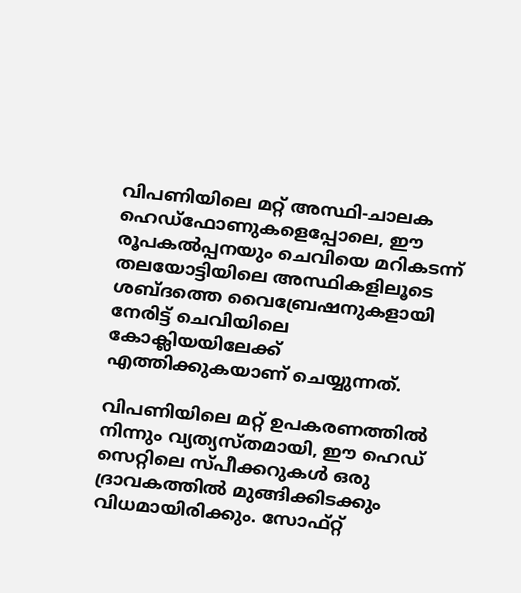വിപണിയിലെ മറ്റ് അസ്ഥി-ചാലക ഹെഡ്‌ഫോണുകളെപ്പോലെ, ഈ രൂപകല്‍പ്പനയും ചെവിയെ മറികടന്ന് തലയോട്ടിയിലെ അസ്ഥികളിലൂടെ ശബ്ദത്തെ വൈബ്രേഷനുകളായി നേരിട്ട് ചെവിയിലെ കോക്ലിയയിലേക്ക് എത്തിക്കുകയാണ് ചെയ്യുന്നത്.

വിപണിയിലെ മറ്റ് ഉപകരണത്തില്‍ നിന്നും വ്യത്യസ്തമായി, ഈ ഹെഡ് സെറ്റിലെ സ്പീക്കറുകള്‍ ഒരു ദ്രാവകത്തില്‍ മുങ്ങിക്കിടക്കും വിധമായിരിക്കും. സോഫ്റ്റ്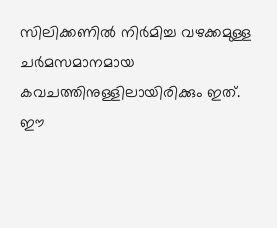സിലിക്കണില്‍ നിര്‍മിച്ച വഴക്കമുള്ള ചര്‍മസമാനമായ കവചത്തിനുള്ളിലായിരിക്കും ഇത്. ഈ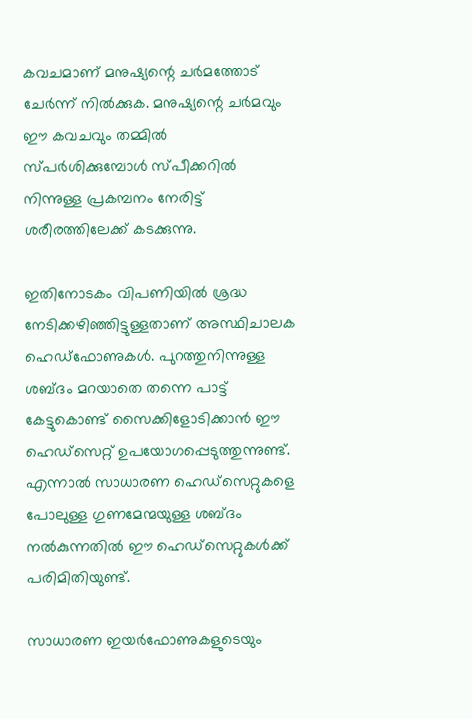കവചമാണ് മനുഷ്യന്റെ ചര്‍മത്തോട് ചേര്‍ന്ന് നില്‍ക്കുക. മനുഷ്യന്റെ ചര്‍മവും ഈ കവചവും തമ്മില്‍ സ്പര്‍ശിക്കുമ്പോള്‍ സ്പീക്കറില്‍ നിന്നുള്ള പ്രകമ്പനം നേരിട്ട് ശരീരത്തിലേക്ക് കടക്കുന്നു.

ഇതിനോടകം വിപണിയില്‍ ശ്രദ്ധ നേടിക്കഴിഞ്ഞിട്ടുള്ളതാണ് അസ്ഥിചാലക ഹെഡ്‌ഫോണുകള്‍. പുറത്തുനിന്നുള്ള ശബ്ദം മറയാതെ തന്നെ പാട്ട് കേട്ടുകൊണ്ട് സൈക്കിളോടിക്കാന്‍ ഈ ഹെഡ്‌സെറ്റ് ഉപയോഗപ്പെടുത്തുന്നുണ്ട്. എന്നാല്‍ സാധാരണ ഹെഡ്‌സെറ്റുകളെ പോലുള്ള ഗുണമേന്മയുള്ള ശബ്ദം നല്‍കുന്നതില്‍ ഈ ഹെഡ്‌സെറ്റുകള്‍ക്ക് പരിമിതിയുണ്ട്.

സാധാരണ ഇയര്‍ഫോണുകളുടെയും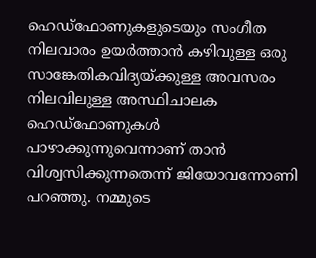ഹെഡ്‌ഫോണുകളുടെയും സംഗീത നിലവാരം ഉയര്‍ത്താന്‍ കഴിവുള്ള ഒരു സാങ്കേതികവിദ്യയ്ക്കുള്ള അവസരം നിലവിലുള്ള അസ്ഥിചാലക ഹെഡ്‌ഫോണുകള്‍ പാഴാക്കുന്നുവെന്നാണ് താന്‍ വിശ്വസിക്കുന്നതെന്ന് ജിയോവന്നോണി പറഞ്ഞു. നമ്മുടെ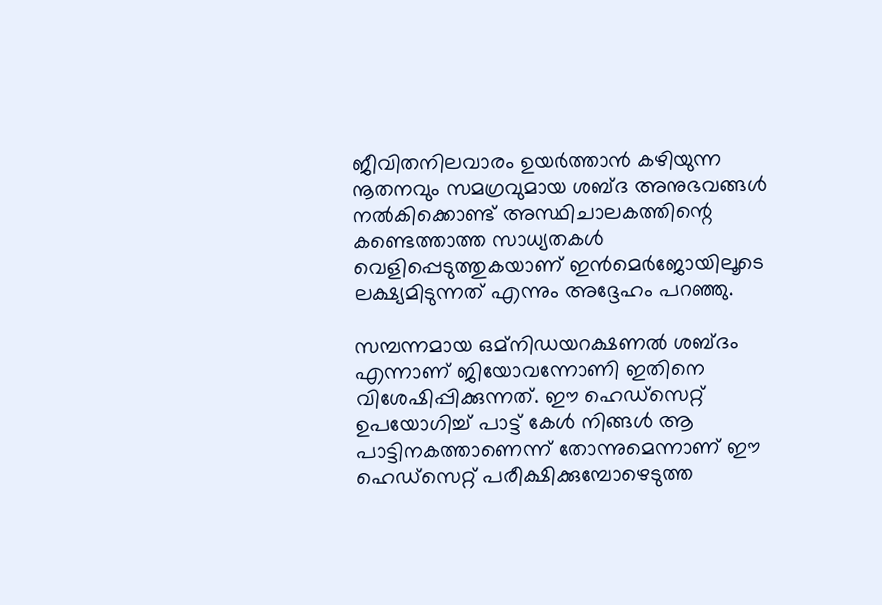ജീവിതനിലവാരം ഉയര്‍ത്താന്‍ കഴിയുന്ന നൂതനവും സമഗ്രവുമായ ശബ്ദ അനുഭവങ്ങള്‍ നല്‍കിക്കൊണ്ട് അസ്ഥിചാലകത്തിന്റെ കണ്ടെത്താത്ത സാധ്യതകള്‍ വെളിപ്പെടുത്തുകയാണ് ഇന്‍മെര്‍ജോയിലൂടെ ലക്ഷ്യമിടുന്നത് എന്നും അദ്ദേഹം പറഞ്ഞു.

സമ്പന്നമായ ഒമ്‌നിഡയറക്ഷണല്‍ ശബ്ദം എന്നാണ് ജിയോവന്നോണി ഇതിനെ വിശേഷിപ്പിക്കുന്നത്. ഈ ഹെഡ്‌സെറ്റ് ഉപയോഗിച്ച് പാട്ട് കേള്‍ നിങ്ങള്‍ ആ പാട്ടിനകത്താണെന്ന് തോന്നുമെന്നാണ് ഈ ഹെഡ്‌സെറ്റ് പരീക്ഷിക്കുമ്പോഴെടുത്ത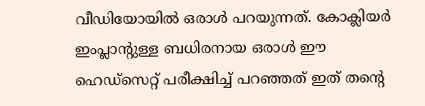വീഡിയോയില്‍ ഒരാള്‍ പറയുന്നത്. കോക്ലിയര്‍ ഇംപ്ലാന്റുള്ള ബധിരനായ ഒരാള്‍ ഈ ഹെഡ്‌സെറ്റ് പരീക്ഷിച്ച് പറഞ്ഞത് ഇത് തന്റെ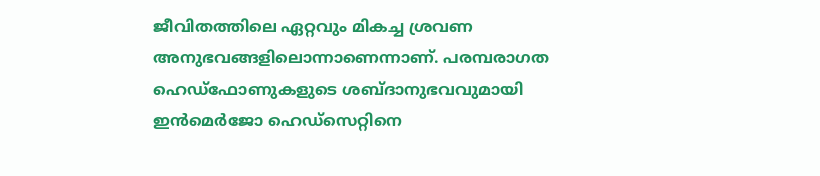ജീവിതത്തിലെ ഏറ്റവും മികച്ച ശ്രവണ അനുഭവങ്ങളിലൊന്നാണെന്നാണ്. പരമ്പരാഗത ഹെഡ്‌ഫോണുകളുടെ ശബ്ദാനുഭവവുമായി ഇന്‍മെര്‍ജോ ഹെഡ്‌സെറ്റിനെ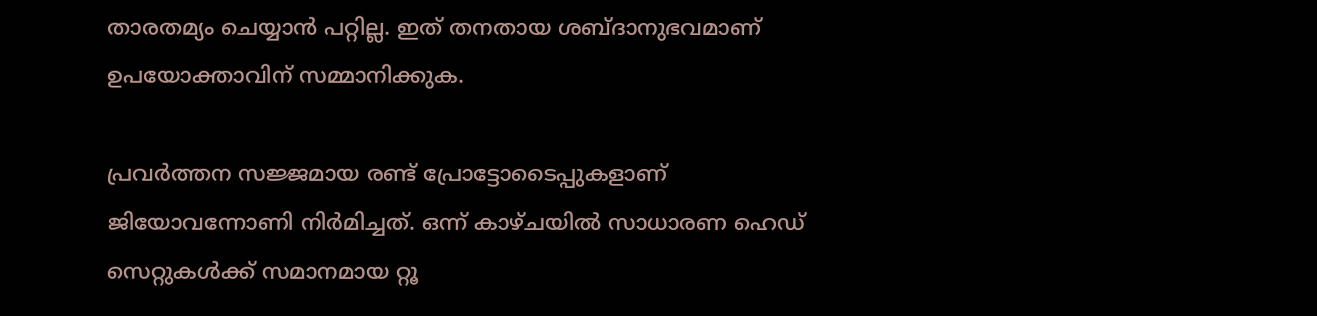താരതമ്യം ചെയ്യാന്‍ പറ്റില്ല. ഇത് തനതായ ശബ്ദാനുഭവമാണ് ഉപയോക്താവിന് സമ്മാനിക്കുക.

പ്രവര്‍ത്തന സജ്ജമായ രണ്ട് പ്രോട്ടോടൈപ്പുകളാണ് ജിയോവന്നോണി നിര്‍മിച്ചത്. ഒന്ന് കാഴ്ചയില്‍ സാധാരണ ഹെഡ് സെറ്റുകള്‍ക്ക് സമാനമായ റ്റൂ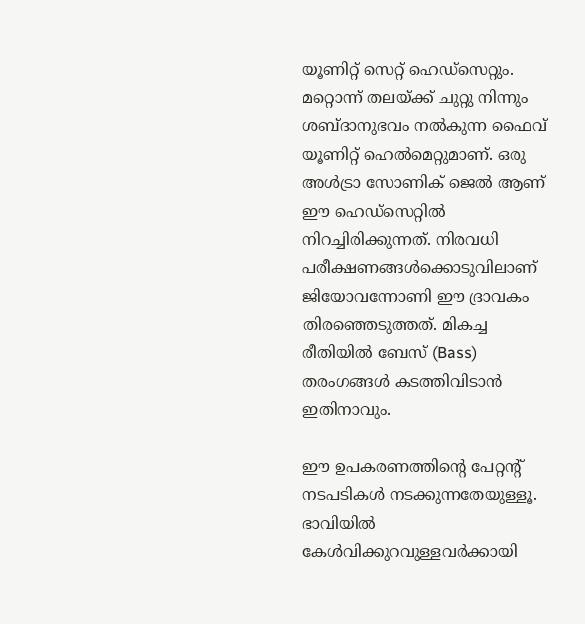യൂണിറ്റ് സെറ്റ് ഹെഡ്‌സെറ്റും. മറ്റൊന്ന് തലയ്ക്ക് ചുറ്റു നിന്നും ശബ്ദാനുഭവം നല്‍കുന്ന ഫൈവ് യൂണിറ്റ് ഹെല്‍മെറ്റുമാണ്. ഒരു അള്‍ട്രാ സോണിക് ജെല്‍ ആണ് ഈ ഹെഡ്‌സെറ്റില്‍ നിറച്ചിരിക്കുന്നത്. നിരവധി പരീക്ഷണങ്ങള്‍ക്കൊടുവിലാണ് ജിയോവന്നോണി ഈ ദ്രാവകം തിരഞ്ഞെടുത്തത്. മികച്ച രീതിയില്‍ ബേസ് (Bass) തരംഗങ്ങള്‍ കടത്തിവിടാന്‍ ഇതിനാവും.

ഈ ഉപകരണത്തിന്റെ പേറ്റന്റ് നടപടികള്‍ നടക്കുന്നതേയുള്ളൂ. ഭാവിയില്‍ കേള്‍വിക്കുറവുള്ളവര്‍ക്കായി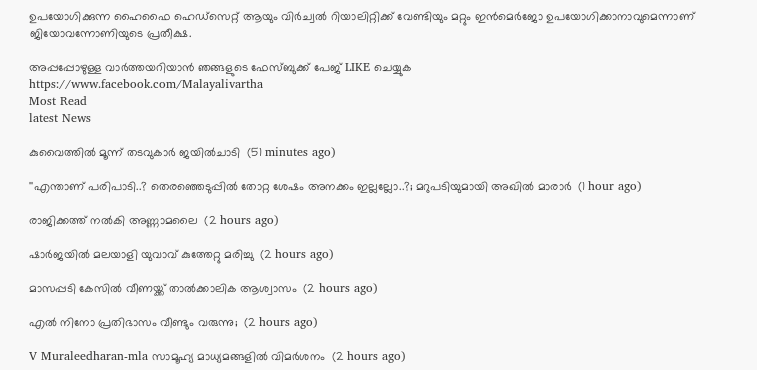ഉപയോഗിക്കുന്ന ഹൈഫൈ ഹെഡ്‌സെറ്റ് ആയും വിര്‍ച്വല്‍ റിയാലിറ്റിക്ക് വേണ്ടിയും മറ്റും ഇന്‍മെര്‍ജോ ഉപയോഗിക്കാനാവുമെന്നാണ് ജിയോവന്നോണിയുടെ പ്രതീക്ഷ.

അപ്പപ്പോഴുള്ള വാര്‍ത്തയറിയാന്‍ ഞങ്ങളുടെ ഫേസ്‌ബുക്ക്‌ പേജ് LIKE ചെയ്യുക
https://www.facebook.com/Malayalivartha
Most Read
latest News

കുവൈത്തില്‍ മൂന്ന് തടവുകാര്‍ ജയില്‍ചാടി  (51 minutes ago)

''എന്താണ് പരിപാടി..? തെരഞ്ഞെടുപ്പില്‍ തോറ്റ ശേഷം അനക്കം ഇല്ലല്ലോ..?; മറുപടിയുമായി അഖില്‍ മാരാര്‍  (1 hour ago)

രാജിക്കത്ത് നൽകി അണ്ണാമലൈ  (2 hours ago)

ഷാര്‍ജയില്‍ മലയാളി യുവാവ് കുത്തേറ്റു മരിച്ചു  (2 hours ago)

മാസപ്പടി കേസിൽ വീണയ്ക്ക് താല്‍ക്കാലിക ആശ്വാസം  (2 hours ago)

എൽ നിനോ പ്രതിഭാസം വീണ്ടും വരുന്നു;  (2 hours ago)

V Muraleedharan-mla സാമൂഹ്യ മാധ്യമങ്ങളിൽ വിമർശനം  (2 hours ago)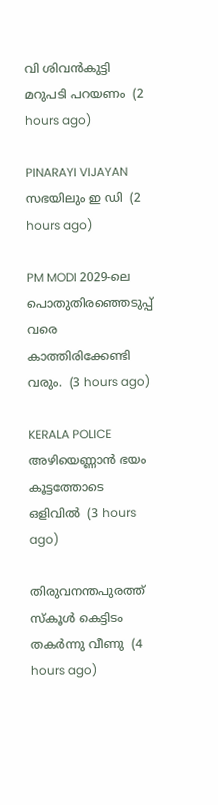വി ശിവൻകുട്ടി മറുപടി പറയണം  (2 hours ago)

PINARAYI VIJAYAN സഭയിലും ഇ ഡി  (2 hours ago)

PM MODI 2029-ലെ പൊതുതിരഞ്ഞെടുപ്പ് വരെ കാത്തിരിക്കേണ്ടി വരും.  (3 hours ago)

KERALA POLICE അഴിയെണ്ണാൻ ഭയം കൂട്ടത്തോടെ ഒളിവിൽ  (3 hours ago)

തിരുവനന്തപുരത്ത് സ്‌കൂള്‍ കെട്ടിടം തകര്‍ന്നു വീണു  (4 hours ago)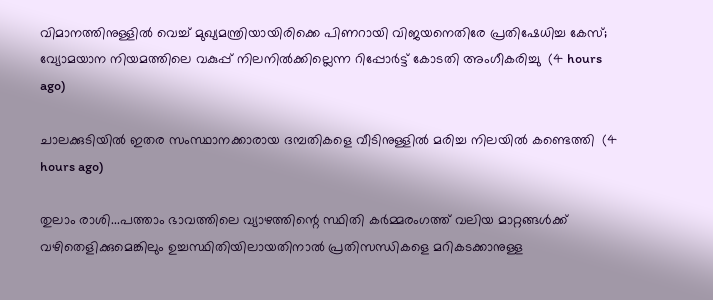വിമാനത്തിനുള്ളില്‍ വെച്ച് മുഖ്യമന്ത്രിയായിരിക്കെ പിണറായി വിജയനെതിരേ പ്രതിഷേധിച്ച കേസ്; വ്യോമയാന നിയമത്തിലെ വകുപ്പ് നിലനില്‍ക്കില്ലെന്ന റിപ്പോര്‍ട്ട് കോടതി അംഗീകരിച്ചു  (4 hours ago)

ചാലക്കുടിയില്‍ ഇതര സംസ്ഥാനക്കാരായ ദമ്പതികളെ വീടിനുള്ളില്‍ മരിച്ച നിലയില്‍ കണ്ടെത്തി  (4 hours ago)

തുലാം രാശി...പത്താം ഭാവത്തിലെ വ്യാഴത്തിന്റെ സ്ഥിതി കർമ്മരംഗത്ത് വലിയ മാറ്റങ്ങൾക്ക് വഴിതെളിക്കുമെങ്കിലും ഉച്ചസ്ഥിതിയിലായതിനാൽ പ്രതിസന്ധികളെ മറികടക്കാനുള്ള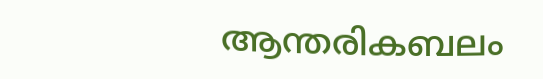ആന്തരികബലം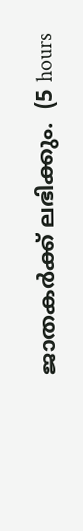ജാതകർക്ക് ലഭിക്കും.  (5 hours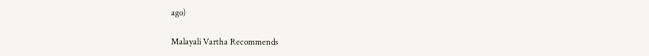ago)

Malayali Vartha Recommends